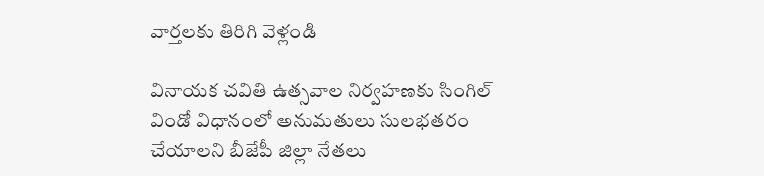వార్తలకు తిరిగి వెళ్లండి

వినాయక చవితి ఉత్సవాల నిర్వహణకు సింగిల్ విండో విధానంలో అనుమతులు సులభతరం చేయాలని బీజేపీ జిల్లా నేతలు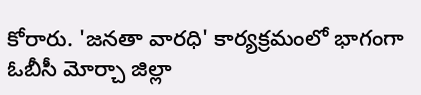కోరారు. 'జనతా వారధి' కార్యక్రమంలో భాగంగా ఓబీసీ మోర్చా జిల్లా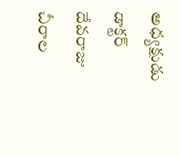అధ్యక్షుడు డాక్టర్ దేవరాజు చీరాల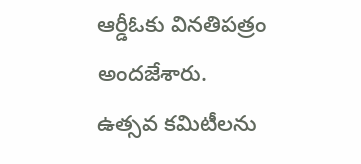ఆర్డీఓకు వినతిపత్రం అందజేశారు.
ఉత్సవ కమిటీలను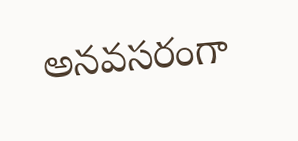అనవసరంగా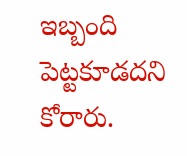ఇబ్బంది పెట్టకూడదని కోరారు.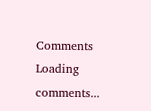Comments
Loading comments...